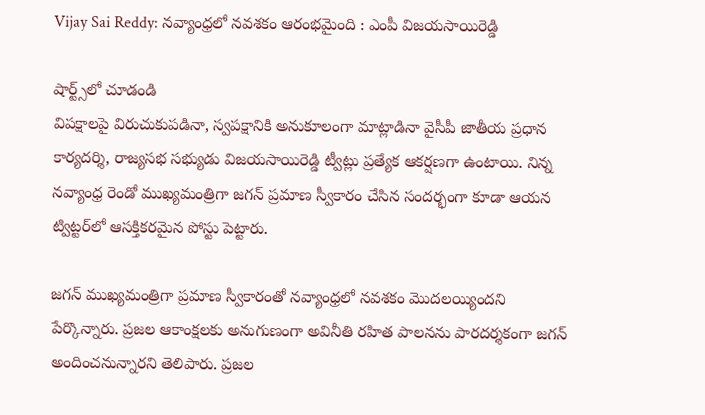Vijay Sai Reddy: నవ్యాంధ్రలో నవశకం ఆరంభమైంది : ఎంపీ విజయసాయిరెడ్డి

షార్ట్స్‌లో చూడండి
విపక్షాలపై విరుచుకుపడినా, స్వపక్షానికి అనుకూలంగా మాట్లాడినా వైసీపీ జాతీయ ప్రధాన కార్యదర్శి, రాజ్యసభ సభ్యుడు విజయసాయిరెడ్డి ట్వీట్లు ప్రత్యేక ఆకర్షణగా ఉంటాయి. నిన్న నవ్యాంధ్ర రెండో ముఖ్యమంత్రిగా జగన్‌ ప్రమాణ స్వీకారం చేసిన సందర్భంగా కూడా ఆయన ట్విట్టర్‌లో ఆసక్తికరమైన పోస్టు పెట్టారు.

జగన్‌ ముఖ్యమంత్రిగా ప్రమాణ స్వీకారంతో నవ్యాంధ్రలో నవశకం మొదలయ్యిందని పేర్కొన్నారు. ప్రజల ఆకాంక్షలకు అనుగుణంగా అవినీతి రహిత పాలనను పారదర్శకంగా జగన్‌ అందించనున్నారని తెలిపారు. ప్రజల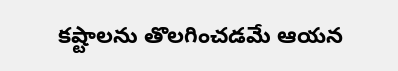కష్టాలను తొలగించడమే ఆయన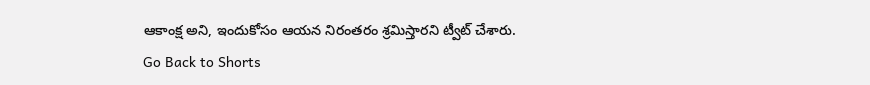ఆకాంక్ష అని, ఇందుకోసం ఆయన నిరంతరం శ్రమిస్తారని ట్వీట్‌ చేశారు.
Go Back to Shorts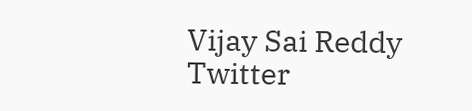Vijay Sai Reddy
Twitter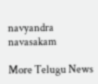navyandra navasakam

More Telugu News